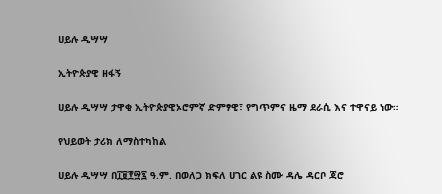ሀይሉ ዲሣሣ

ኢትዮጵያዊ ዘፋኝ

ሀይሉ ዲሣሣ ታዋቂ ኢትዮጵያዊኦሮምኛ ድምፃዊ፣ የግጥምና ዜማ ደራሲ እና ተዋናይ ነው።

የህይወት ታሪክ ለማስተካከል

ሀይሉ ዲሣሣ በ፲፱፻፵፯ ዓ.ም. በወለጋ ክፍለ ሀገር ልዩ ስሙ ዳሌ ዳርቦ ጃሮ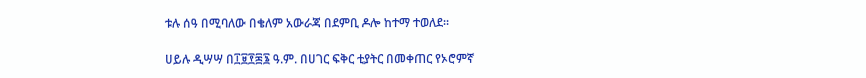ቱሉ ሰዓ በሚባለው በቄለም አውራጃ በደምቢ ዶሎ ከተማ ተወለደ።

ሀይሉ ዲሣሣ በ፲፱፻፷፮ ዓ.ም. በሀገር ፍቅር ቲያትር በመቀጠር የኦሮምኛ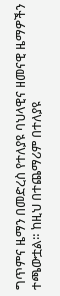ግጥምና ዜማን በመድረስ የተለያዩ ባህላዊና ዘመናዊ ዜማዎችን ተጫውቷል። ከዚህ በተጨማሪም በተለያዩ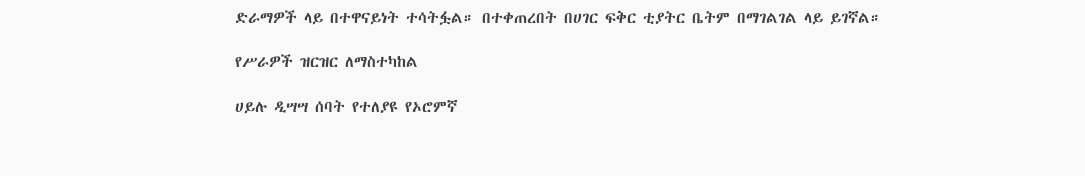ድራማዎች ላይ በተዋናይነት ተሳትፏል። በተቀጠረበት በሀገር ፍቅር ቲያትር ቤትም በማገልገል ላይ ይገኛል።

የሥራዎች ዝርዝር ለማስተካከል

ሀይሉ ዲሣሣ ሰባት የተለያዩ የኦሮምኛ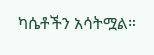ካሴቶችን አሳትሟል።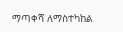ማጣቀሻ ለማስተካከል